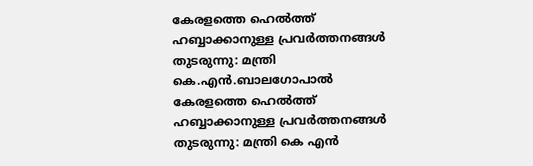കേരളത്തെ ഹെൽത്ത് ഹബ്ബാക്കാനുള്ള പ്രവർത്തനങ്ങൾ തുടരുന്നു: മന്ത്രി കെ.എൻ.ബാലഗോപാൽ
കേരളത്തെ ഹെൽത്ത് ഹബ്ബാക്കാനുള്ള പ്രവർത്തനങ്ങൾ തുടരുന്നു: മന്ത്രി കെ എൻ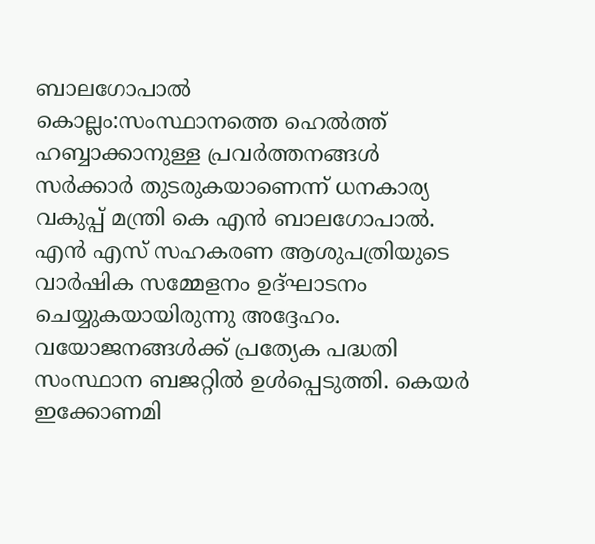ബാലഗോപാൽ
കൊല്ലം:സംസ്ഥാനത്തെ ഹെൽത്ത് ഹബ്ബാക്കാനുള്ള പ്രവർത്തനങ്ങൾ സർക്കാർ തുടരുകയാണെന്ന് ധനകാര്യ വകുപ്പ് മന്ത്രി കെ എൻ ബാലഗോപാൽ. എൻ എസ് സഹകരണ ആശുപത്രിയുടെ വാർഷിക സമ്മേളനം ഉദ്ഘാടനം ചെയ്യുകയായിരുന്നു അദ്ദേഹം. വയോജനങ്ങൾക്ക് പ്രത്യേക പദ്ധതി സംസ്ഥാന ബജറ്റിൽ ഉൾപ്പെടുത്തി. കെയർ ഇക്കോണമി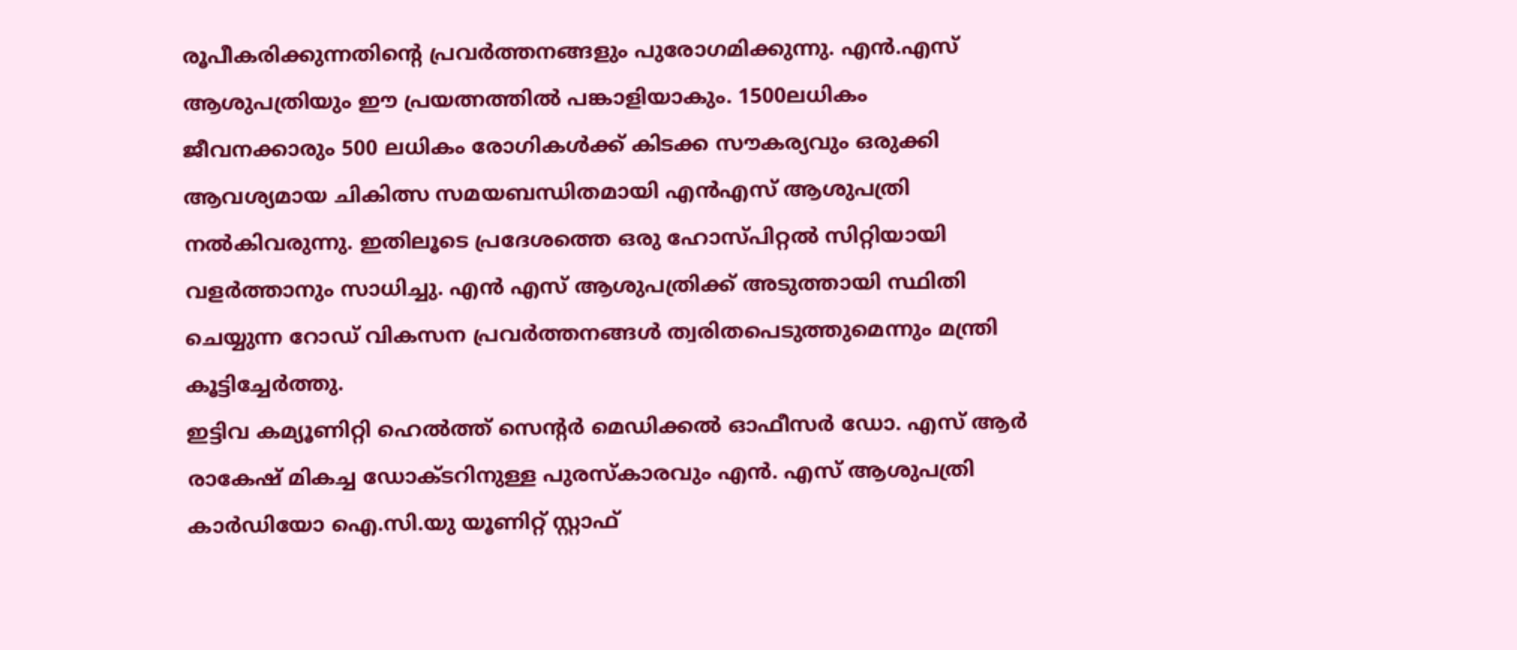രൂപീകരിക്കുന്നതിന്റെ പ്രവർത്തനങ്ങളും പുരോഗമിക്കുന്നു. എൻ.എസ് ആശുപത്രിയും ഈ പ്രയത്നത്തിൽ പങ്കാളിയാകും. 1500ലധികം ജീവനക്കാരും 500 ലധികം രോഗികൾക്ക് കിടക്ക സൗകര്യവും ഒരുക്കി ആവശ്യമായ ചികിത്സ സമയബന്ധിതമായി എൻഎസ് ആശുപത്രി നൽകിവരുന്നു. ഇതിലൂടെ പ്രദേശത്തെ ഒരു ഹോസ്പിറ്റൽ സിറ്റിയായി വളർത്താനും സാധിച്ചു. എൻ എസ് ആശുപത്രിക്ക് അടുത്തായി സ്ഥിതി ചെയ്യുന്ന റോഡ് വികസന പ്രവർത്തനങ്ങൾ ത്വരിതപെടുത്തുമെന്നും മന്ത്രി കൂട്ടിച്ചേർത്തു.
ഇട്ടിവ കമ്യൂണിറ്റി ഹെൽത്ത് സെൻ്റർ മെഡിക്കൽ ഓഫീസർ ഡോ. എസ് ആർ രാകേഷ് മികച്ച ഡോക്ടറിനുള്ള പുരസ്കാരവും എൻ. എസ് ആശുപത്രി കാർഡിയോ ഐ.സി.യു യൂണിറ്റ് സ്റ്റാഫ്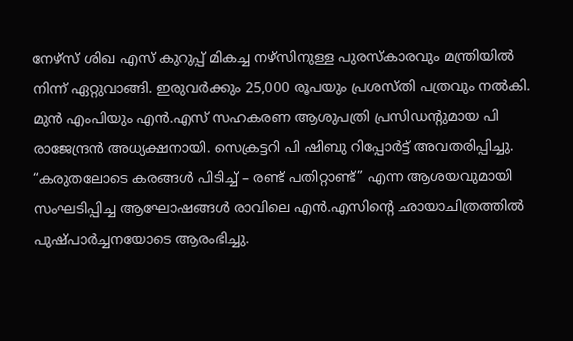നേഴ്സ് ശിഖ എസ് കുറുപ്പ് മികച്ച നഴ്സിനുള്ള പുരസ്കാരവും മന്ത്രിയിൽ നിന്ന് ഏറ്റുവാങ്ങി. ഇരുവർക്കും 25,000 രൂപയും പ്രശസ്തി പത്രവും നൽകി.
മുൻ എംപിയും എൻ.എസ് സഹകരണ ആശുപത്രി പ്രസിഡന്റുമായ പി രാജേന്ദ്രൻ അധ്യക്ഷനായി. സെക്രട്ടറി പി ഷിബു റിപ്പോർട്ട് അവതരിപ്പിച്ചു. “കരുതലോടെ കരങ്ങൾ പിടിച്ച് – രണ്ട് പതിറ്റാണ്ട്” എന്ന ആശയവുമായി സംഘടിപ്പിച്ച ആഘോഷങ്ങൾ രാവിലെ എൻ.എസിന്റെ ഛായാചിത്രത്തിൽ പുഷ്പാർച്ചനയോടെ ആരംഭിച്ചു.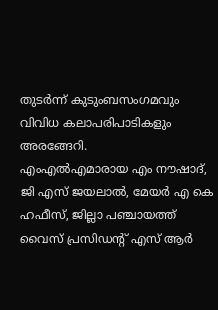തുടർന്ന് കുടുംബസംഗമവും വിവിധ കലാപരിപാടികളും അരങ്ങേറി.
എംഎൽഎമാരായ എം നൗഷാദ്, ജി എസ് ജയലാൽ, മേയർ എ കെ ഹഫീസ്, ജില്ലാ പഞ്ചായത്ത് വൈസ് പ്രസിഡന്റ് എസ് ആർ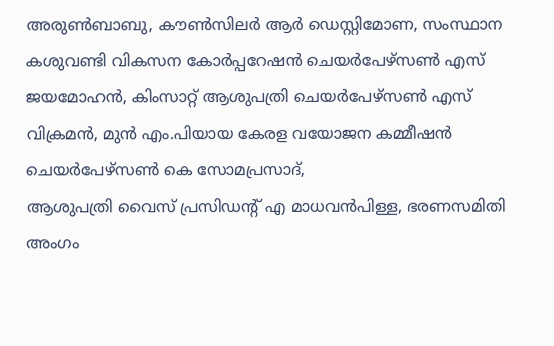അരുൺബാബു, കൗൺസിലർ ആർ ഡെസ്റ്റിമോണ, സംസ്ഥാന കശുവണ്ടി വികസന കോർപ്പറേഷൻ ചെയർപേഴ്സൺ എസ് ജയമോഹൻ, കിംസാറ്റ് ആശുപത്രി ചെയർപേഴ്സൺ എസ് വിക്രമൻ, മുൻ എം.പിയായ കേരള വയോജന കമ്മീഷൻ ചെയർപേഴ്സൺ കെ സോമപ്രസാദ്,
ആശുപത്രി വൈസ് പ്രസിഡൻ്റ് എ മാധവൻപിള്ള, ഭരണസമിതി അംഗം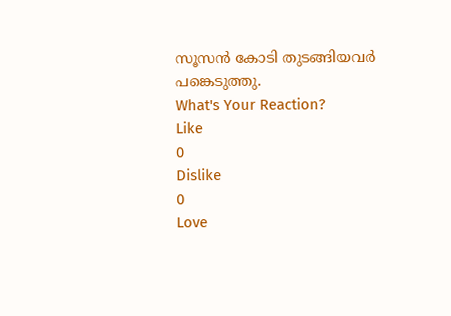സൂസൻ കോടി തുടങ്ങിയവർ പങ്കെടുത്തു.
What's Your Reaction?
Like
0
Dislike
0
Love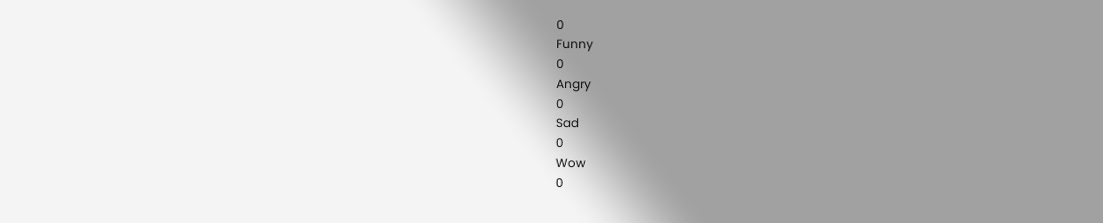0
Funny
0
Angry
0
Sad
0
Wow
0